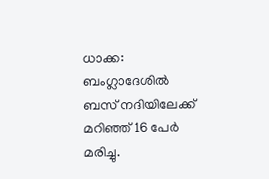ധാക്ക: ബംഗ്ലാദേശിൽ ബസ് നദിയിലേക്ക് മറിഞ്ഞ് 16 പേർ മരിച്ചു.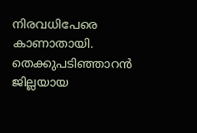നിരവധിപേരെ കാണാതായി. തെക്കുപടിഞ്ഞാറൻ ജില്ലയായ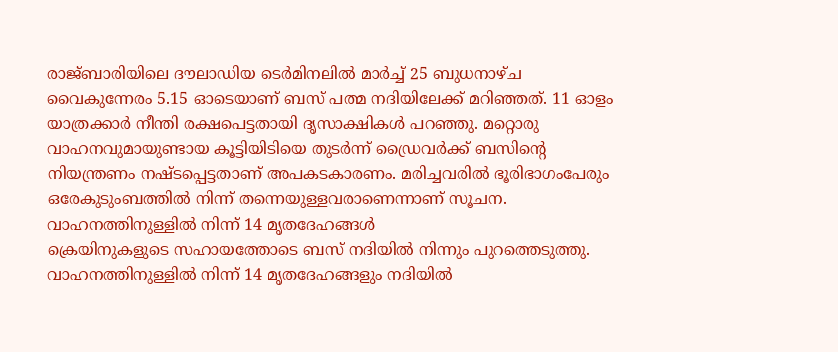രാജ്ബാരിയിലെ ദൗലാഡിയ ടെർമിനലിൽ മാർച്ച് 25 ബുധനാഴ്ച വൈകുന്നേരം 5.15 ഓടെയാണ് ബസ് പത്മ നദിയിലേക്ക് മറിഞ്ഞത്. 11 ഓളം യാത്രക്കാർ നീന്തി രക്ഷപെട്ടതായി ദൃസാക്ഷികൾ പറഞ്ഞു. മറ്റൊരു വാഹനവുമായുണ്ടായ കൂട്ടിയിടിയെ തുടർന്ന് ഡ്രൈവർക്ക് ബസിന്റെ നിയന്ത്രണം നഷ്ടപ്പെട്ടതാണ് അപകടകാരണം. മരിച്ചവരിൽ ഭൂരിഭാഗംപേരും ഒരേകുടുംബത്തിൽ നിന്ന് തന്നെയുള്ളവരാണെന്നാണ് സൂചന.
വാഹനത്തിനുള്ളിൽ നിന്ന് 14 മൃതദേഹങ്ങൾ
ക്രെയിനുകളുടെ സഹായത്തോടെ ബസ് നദിയിൽ നിന്നും പുറത്തെടുത്തു. വാഹനത്തിനുള്ളിൽ നിന്ന് 14 മൃതദേഹങ്ങളും നദിയിൽ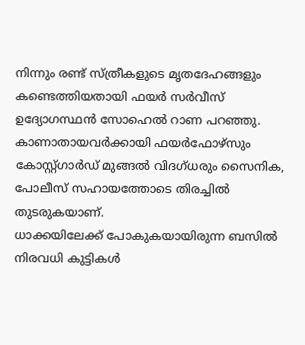നിന്നും രണ്ട് സ്ത്രീകളുടെ മൃതദേഹങ്ങളും കണ്ടെത്തിയതായി ഫയർ സർവീസ് ഉദ്യോഗസ്ഥൻ സോഹെൽ റാണ പറഞ്ഞു. കാണാതായവർക്കായി ഫയർഫോഴ്സും കോസ്റ്റ്ഗാർഡ് മുങ്ങൽ വിദഗ്ധരും സൈനിക, പോലീസ് സഹായത്തോടെ തിരച്ചിൽ തുടരുകയാണ്.
ധാക്കയിലേക്ക് പോകുകയായിരുന്ന ബസിൽ നിരവധി കുട്ടികൾ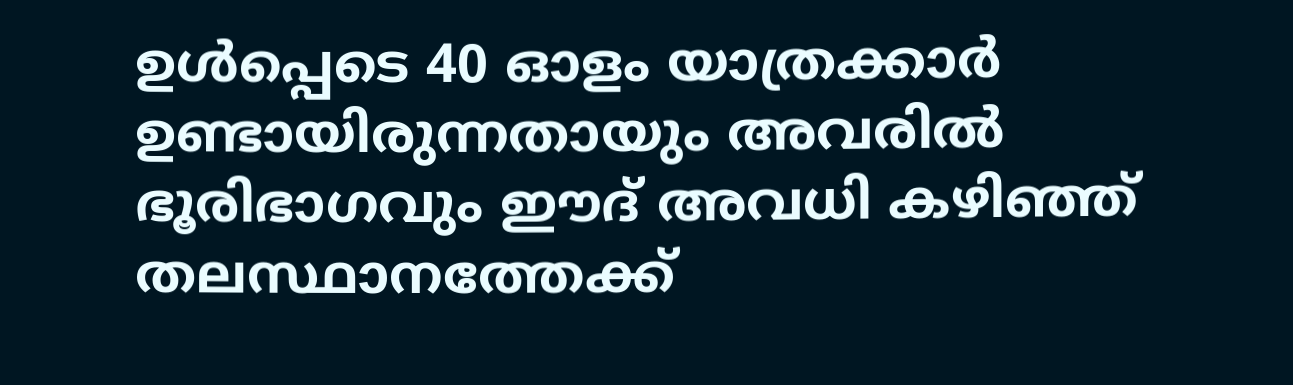ഉൾപ്പെടെ 40 ഓളം യാത്രക്കാർ ഉണ്ടായിരുന്നതായും അവരിൽ ഭൂരിഭാഗവും ഈദ് അവധി കഴിഞ്ഞ് തലസ്ഥാനത്തേക്ക്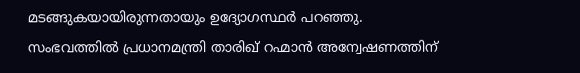മടങ്ങുകയായിരുന്നതായും ഉദ്യോഗസ്ഥർ പറഞ്ഞു. സംഭവത്തിൽ പ്രധാനമന്ത്രി താരിഖ് റഹ്മാൻ അന്വേഷണത്തിന്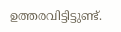ഉത്തരവിട്ടിട്ടുണ്ട്.